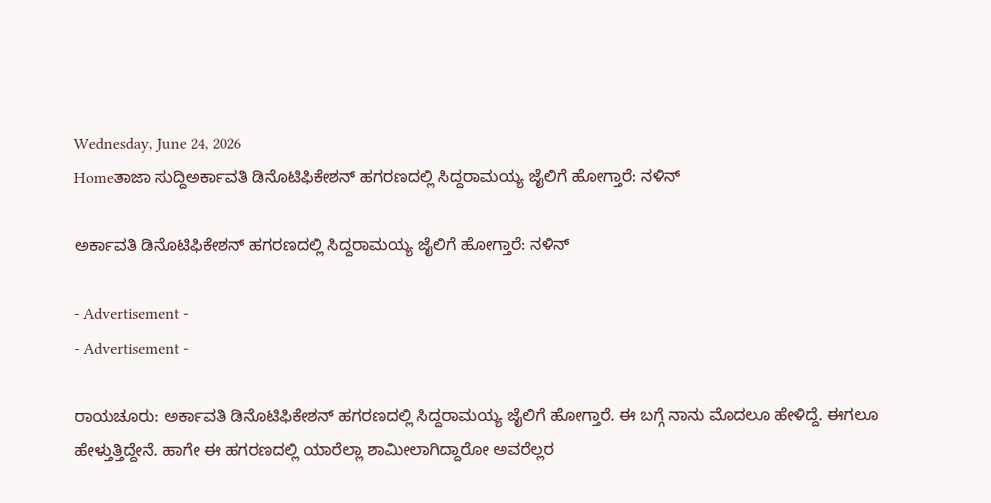Wednesday, June 24, 2026
Homeತಾಜಾ ಸುದ್ದಿಅರ್ಕಾವತಿ ಡಿನೊಟಿಫಿಕೇಶನ್ ಹಗರಣದಲ್ಲಿ ಸಿದ್ದರಾಮಯ್ಯ ಜೈಲಿಗೆ ಹೋಗ್ತಾರೆ: ನಳಿನ್‌

ಅರ್ಕಾವತಿ ಡಿನೊಟಿಫಿಕೇಶನ್ ಹಗರಣದಲ್ಲಿ ಸಿದ್ದರಾಮಯ್ಯ ಜೈಲಿಗೆ ಹೋಗ್ತಾರೆ: ನಳಿನ್‌

- Advertisement -
- Advertisement -

ರಾಯಚೂರು: ಅರ್ಕಾವತಿ ಡಿನೊಟಿಫಿಕೇಶನ್ ಹಗರಣದಲ್ಲಿ ಸಿದ್ದರಾಮಯ್ಯ ಜೈಲಿಗೆ ಹೋಗ್ತಾರೆ. ಈ ಬಗ್ಗೆ ನಾನು ಮೊದಲೂ ಹೇಳಿದ್ದೆ. ಈಗಲೂ ಹೇಳ್ತುತ್ತಿದ್ದೇನೆ. ಹಾಗೇ ಈ ಹಗರಣದಲ್ಲಿ ಯಾರೆಲ್ಲಾ ಶಾಮೀಲಾಗಿದ್ದಾರೋ ಅವರೆಲ್ಲರ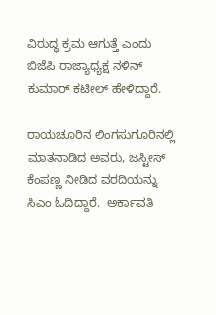ವಿರುದ್ಧ ಕ್ರಮ ಆಗುತ್ತೆ ಎಂದು ಬಿಜೆಪಿ ರಾಜ್ಯಾಧ್ಯಕ್ಷ ನಳಿನ್‌ ಕುಮಾರ್‌ ಕಟೀಲ್‌ ಹೇಳಿದ್ದಾರೆ.

ರಾಯಚೂರಿನ ಲಿಂಗಸುಗೂರಿನಲ್ಲಿ ಮಾತನಾಡಿದ ಅವರು, ಜಸ್ಟೀಸ್ ಕೆಂಪಣ್ಣ ನೀಡಿದ ವರದಿಯನ್ನು ಸಿಎಂ ಓದಿದ್ದಾರೆ.  ಅರ್ಕಾವತಿ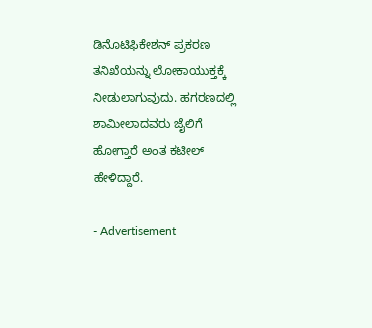ಡಿನೊಟಿಫಿಕೇಶನ್ ಪ್ರಕರಣ ತನಿಖೆಯನ್ನು ಲೋಕಾಯುಕ್ತಕ್ಕೆ ನೀಡುಲಾಗುವುದು. ಹಗರಣದಲ್ಲಿ ಶಾಮೀಲಾದವರು ಜೈಲಿಗೆ ಹೋಗ್ತಾರೆ ಅಂತ ಕಟೀಲ್‌ ಹೇಳಿದ್ದಾರೆ.

- Advertisement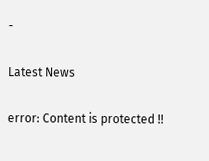-

Latest News

error: Content is protected !!